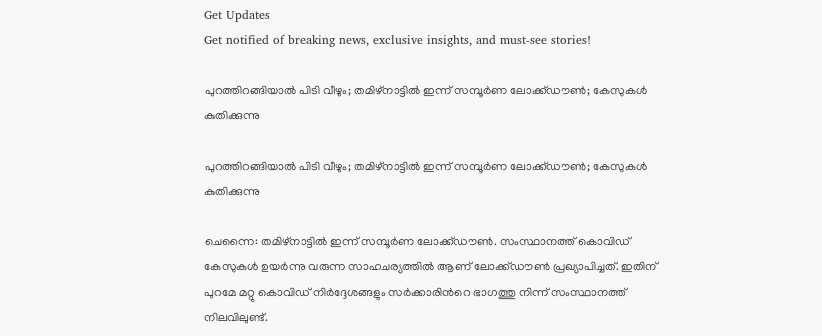Get Updates
Get notified of breaking news, exclusive insights, and must-see stories!

പുറത്തിറങ്ങിയാൽ പിടി വീഴും; തമിഴ്നാട്ടിൽ ഇന്ന് സമ്പൂർണ ലോക്ക്ഡൗൺ; കേസുകൾ കുതിക്കുന്നു

പുറത്തിറങ്ങിയാൽ പിടി വീഴും; തമിഴ്നാട്ടിൽ ഇന്ന് സമ്പൂർണ ലോക്ക്ഡൗൺ; കേസുകൾ കുതിക്കുന്നു

ചെന്നൈ: തമിഴ്നാട്ടിൽ ഇന്ന് സമ്പൂർണ ലോക്ക്ഡൗൺ. സംസ്ഥാനത്ത് കൊവിഡ് കേസുകൾ ഉയർന്നു വരുന്ന സാഹചര്യത്തിൽ ആണ് ലോക്ക്ഡൗൺ പ്രഖ്യാപിച്ചത്. ഇതിന് പുറമേ മറ്റു കൊവിഡ് നിർദ്ദേശങ്ങളും സർക്കാരിൻറെ ഭാഗത്തു നിന്ന് സംസ്ഥാനത്ത് നിലവിലുണ്ട്.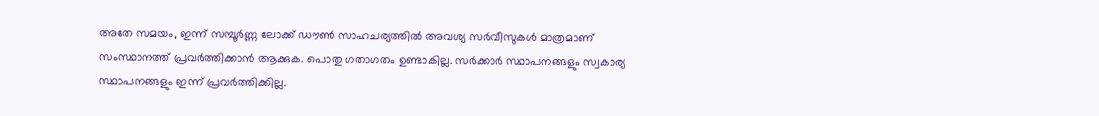അതേ സമയം, ഇന്ന് സമ്പൂർണ്ണ ലോക്ക് ഡൗൺ സാഹചര്യത്തിൽ അവശ്യ സർവീസുകൾ മാത്രമാണ് സംസ്ഥാനത്ത് പ്രവർത്തിക്കാൻ ആക്കുക. പൊതു ഗതാഗതം ഉണ്ടാകില്ല. സർക്കാർ സ്ഥാപനങ്ങളും സ്വകാര്യ സ്ഥാപനങ്ങളും ഇന്ന് പ്രവർത്തിക്കില്ല.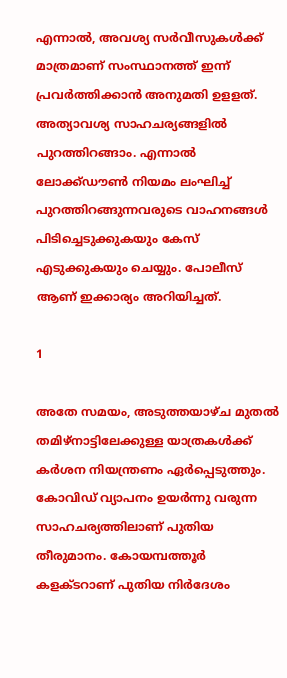എന്നാൽ, അവശ്യ സര്‍വീസുകള്‍ക്ക് മാത്രമാണ് സംസ്ഥാനത്ത് ഇന്ന് പ്രവര്‍ത്തിക്കാന്‍ അനുമതി ഉളളത്. അത്യാവശ്യ സാഹചര്യങ്ങളിൽ പുറത്തിറങ്ങാം. എന്നാൽ ലോക്ക്ഡൗൺ നിയമം ലംഘിച്ച് പുറത്തിറങ്ങുന്നവരുടെ വാഹനങ്ങൾ പിടിച്ചെടുക്കുകയും കേസ് എടുക്കുകയും ചെയ്യും. പോലീസ് ആണ് ഇക്കാര്യം അറിയിച്ചത്.

1

അതേ സമയം, അടുത്തയാഴ്ച മുതൽ തമിഴ്നാട്ടിലേക്കുള്ള യാത്രകൾക്ക് കർശന നിയന്ത്രണം ഏർപ്പെടുത്തും. കോവിഡ് വ്യാപനം ഉയർന്നു വരുന്ന സാഹചര്യത്തിലാണ് പുതിയ തീരുമാനം. കോയമ്പത്തൂർ കളക്ടറാണ് പുതിയ നിർദേശം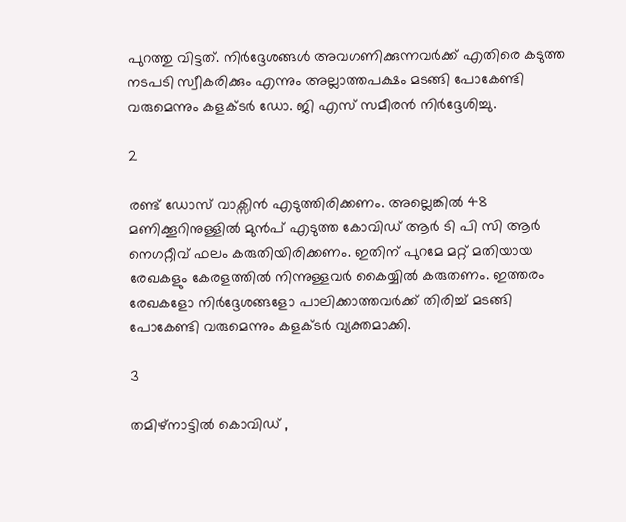പുറത്തു വിട്ടത്. നിർദ്ദേശങ്ങൾ അവഗണിക്കുന്നവർക്ക് എതിരെ കടുത്ത നടപടി സ്വീകരിക്കും എന്നും അല്ലാത്തപക്ഷം മടങ്ങി പോകേണ്ടി വരുമെന്നും കളക്ടർ ഡോ. ജി എസ് സമീരൻ നിർദ്ദേശിച്ചു.

2

രണ്ട് ഡോസ് വാക്സിൻ എടുത്തിരിക്കണം. അല്ലെങ്കിൽ 48 മണിക്കൂറിനുള്ളിൽ മുൻപ് എടുത്ത കോവിഡ് ആർ ടി പി സി ആർ നെഗറ്റീവ് ഫലം കരുതിയിരിക്കണം. ഇതിന് പുറമേ മറ്റ് മതിയായ രേഖകളും കേരളത്തിൽ നിന്നുള്ളവർ കൈയ്യിൽ കരുതണം. ഇത്തരം രേഖകളോ നിർദ്ദേശങ്ങളോ പാലിക്കാത്തവർക്ക് തിരിച്ച് മടങ്ങി പോകേണ്ടി വരുമെന്നും കളക്ടർ വ്യക്തമാക്കി.

3

തമിഴ്നാട്ടിൽ കൊവിഡ് ,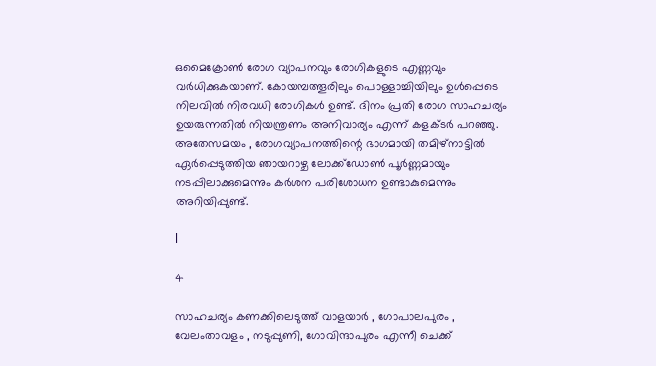ഒമൈക്രോൺ രോഗ വ്യാപനവും രോഗികളുടെ എണ്ണവും വർധിക്കുകയാണ്. കോയമ്പത്തൂരിലും പൊള്ളാച്ചിയിലും ഉൾപ്പെടെ നിലവിൽ നിരവധി രോഗികൾ ഉണ്ട്. ദിനം പ്രതി രോഗ സാഹചര്യം ഉയരുന്നതിൽ നിയന്ത്രണം അനിവാര്യം എന്ന് കളക്ടർ പറഞ്ഞു. അതേസമയം , രോഗവ്യാപനത്തിന്റെ ഭാഗമായി തമിഴ്നാട്ടിൽ ഏർപ്പെടുത്തിയ ഞായറാഴ്ച ലോക്ക്ഡോൺ പൂർണ്ണമായും നടപ്പിലാക്കുമെന്നും കർശന പരിശോധന ഉണ്ടാകുമെന്നും അറിയിപ്പുണ്ട്.

l

4

സാഹചര്യം കണക്കിലെടുത്ത് വാളയാർ , ഗോപാലപുരം , വേലംതാവളം , നടുപ്പുണി, ഗോവിന്ദാപുരം എന്നീ ചെക്ക്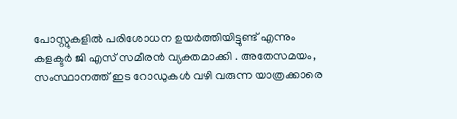പോസ്റ്റുകളിൽ പരിശോധന ഉയർത്തിയിട്ടുണ്ട് എന്നും കളക്ടർ ജി എസ് സമീരൻ വ്യക്തമാക്കി . അതേസമയം, സംസ്ഥാനത്ത് ഇട റോഡുകൾ വഴി വരുന്ന യാത്രക്കാരെ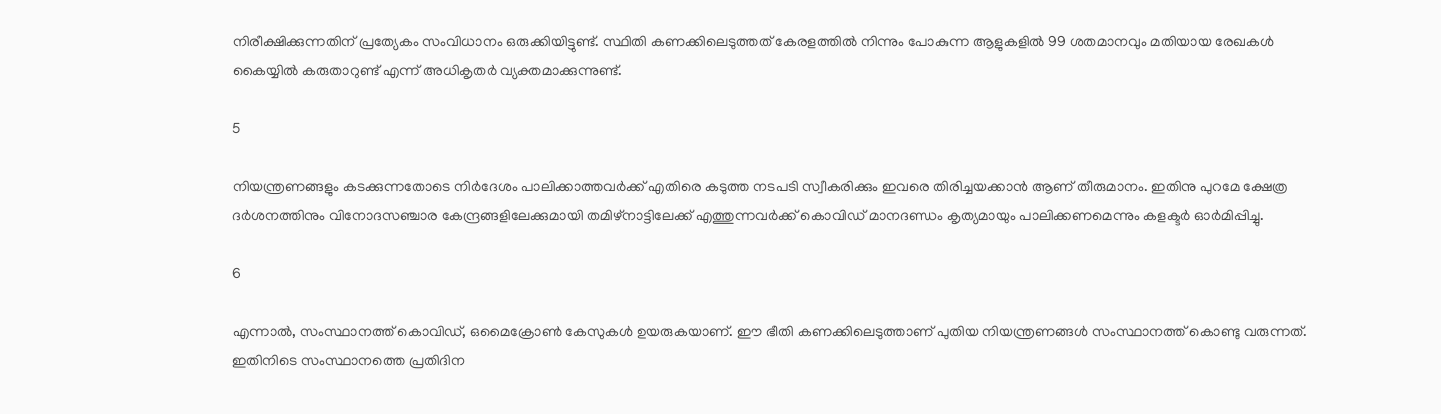നിരീക്ഷിക്കുന്നതിന് പ്രത്യേകം സംവിധാനം ഒരുക്കിയിട്ടുണ്ട്. സ്ഥിതി കണക്കിലെടുത്തത് കേരളത്തിൽ നിന്നും പോകുന്ന ആളുകളിൽ 99 ശതമാനവും മതിയായ രേഖകൾ കൈയ്യിൽ കരുതാറുണ്ട് എന്ന് അധികൃതർ വ്യക്തമാക്കുന്നുണ്ട്.

5

നിയന്ത്രണങ്ങളും കടക്കുന്നതോടെ നിർദേശം പാലിക്കാത്തവർക്ക് എതിരെ കടുത്ത നടപടി സ്വീകരിക്കും ഇവരെ തിരിച്ചയക്കാൻ ആണ് തീരുമാനം. ഇതിനു പുറമേ ക്ഷേത്ര ദർശനത്തിനും വിനോദസഞ്ചാര കേന്ദ്രങ്ങളിലേക്കുമായി തമിഴ്നാട്ടിലേക്ക് എത്തുന്നവർക്ക് കൊവിഡ് മാനദണ്ഡം കൃത്യമായും പാലിക്കണമെന്നും കളക്ടർ ഓർമിപ്പിച്ചു.

6

എന്നാൽ, സംസ്ഥാനത്ത് കൊവിഡ്, ഒമൈക്രോൺ കേസുകൾ ഉയരുകയാണ്. ഈ ഭീതി കണക്കിലെടുത്താണ് പുതിയ നിയന്ത്രണങ്ങൾ സംസ്ഥാനത്ത് കൊണ്ടു വരുന്നത്. ഇതിനിടെ സംസ്ഥാനത്തെ പ്രതിദിന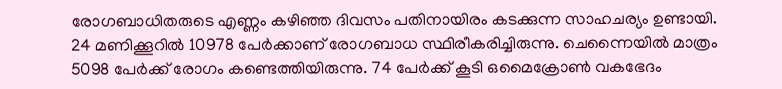രോഗബാധിതരുടെ എണ്ണം കഴിഞ്ഞ ദിവസം പതിനായിരം കടക്കുന്ന സാഹചര്യം ഉണ്ടായി. 24 മണിക്കൂറില്‍ 10978 പേര്‍ക്കാണ് രോഗബാധ സ്ഥിരീകരിച്ചിരുന്നു. ചെന്നൈയില്‍ മാത്രം 5098 പേര്‍ക്ക് രോഗം കണ്ടെത്തിയിരുന്നു. 74 പേര്‍ക്ക് കൂടി ഒമൈക്രോണ്‍ വകഭേദം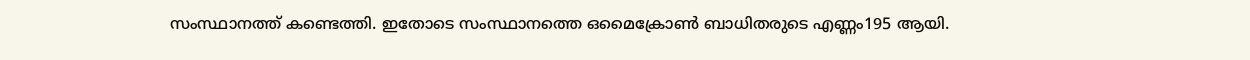സംസ്ഥാനത്ത് കണ്ടെത്തി. ഇതോടെ സംസ്ഥാനത്തെ ഒമൈക്രോണ്‍ ബാധിതരുടെ എണ്ണം195 ആയി.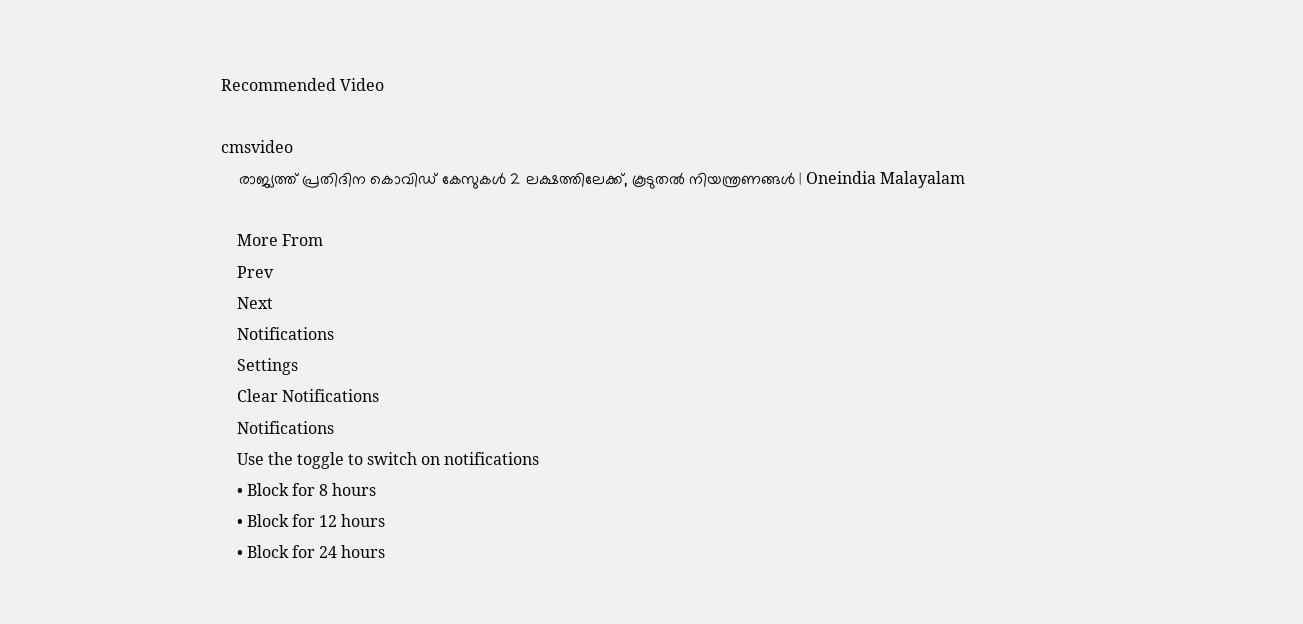Recommended Video

cmsvideo
    രാജ്യത്ത് പ്രതിദിന കൊവിഡ് കേസുകള്‍ 2 ലക്ഷത്തിലേക്ക്, കൂടുതല്‍ നിയന്ത്രണങ്ങള്‍ | Oneindia Malayalam

    More From
    Prev
    Next
    Notifications
    Settings
    Clear Notifications
    Notifications
    Use the toggle to switch on notifications
    • Block for 8 hours
    • Block for 12 hours
    • Block for 24 hours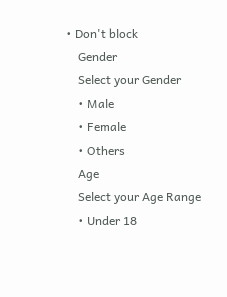• Don't block
    Gender
    Select your Gender
    • Male
    • Female
    • Others
    Age
    Select your Age Range
    • Under 18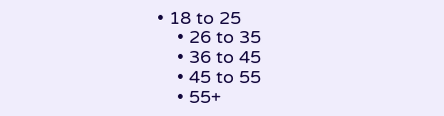• 18 to 25
    • 26 to 35
    • 36 to 45
    • 45 to 55
    • 55+